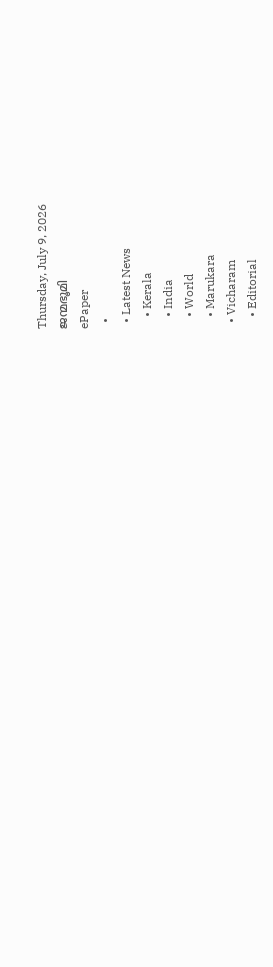Thursday, July 9, 2026
ജന്മഭൂമി
ePaper
  •
  • Latest News
    • Kerala
    • India
    • World
    • Marukara
  • Vicharam
    • Editorial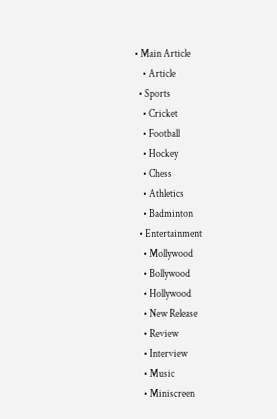• Main Article
    • Article
  • Sports
    • Cricket
    • Football
    • Hockey
    • Chess
    • Athletics
    • Badminton
  • Entertainment
    • Mollywood
    • Bollywood
    • Hollywood
    • New Release
    • Review
    • Interview
    • Music
    • Miniscreen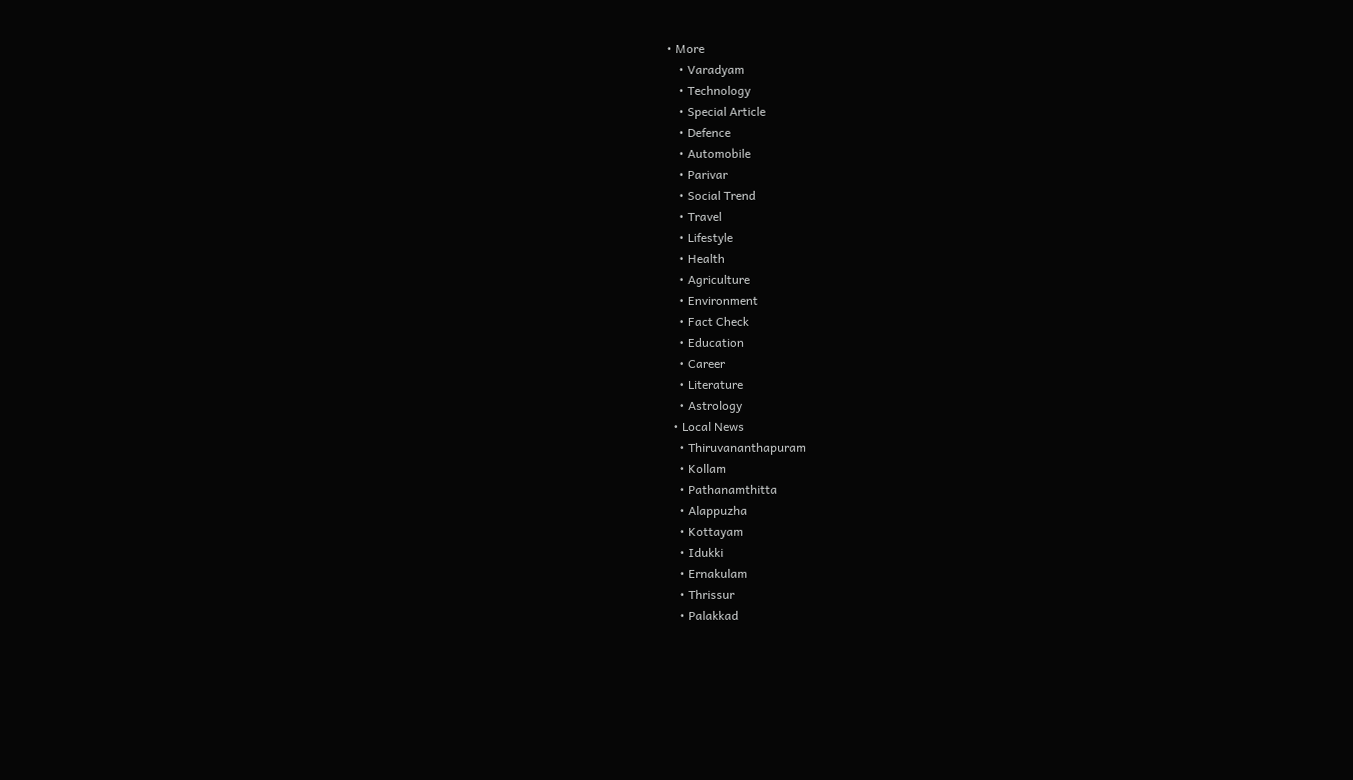• More
    • Varadyam
    • Technology
    • Special Article
    • Defence
    • Automobile
    • Parivar
    • Social Trend
    • Travel
    • Lifestyle
    • Health
    • Agriculture
    • Environment
    • Fact Check
    • Education
    • Career
    • Literature
    • Astrology
  • Local News
    • Thiruvananthapuram
    • Kollam
    • Pathanamthitta
    • Alappuzha
    • Kottayam
    • Idukki
    • Ernakulam
    • Thrissur
    • Palakkad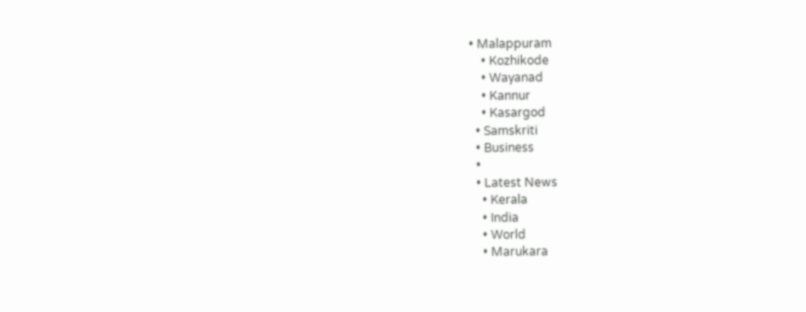• Malappuram
    • Kozhikode
    • Wayanad
    • Kannur
    • Kasargod
  • Samskriti
  • Business
  •
  • Latest News
    • Kerala
    • India
    • World
    • Marukara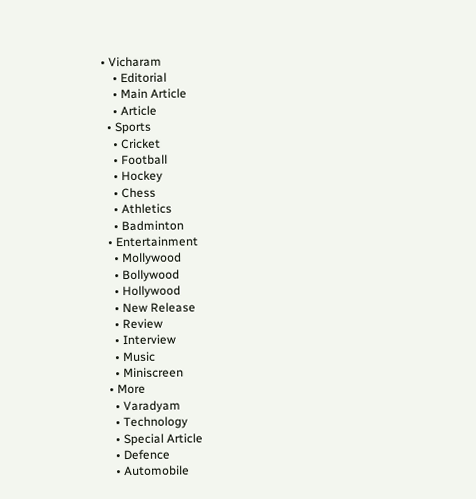• Vicharam
    • Editorial
    • Main Article
    • Article
  • Sports
    • Cricket
    • Football
    • Hockey
    • Chess
    • Athletics
    • Badminton
  • Entertainment
    • Mollywood
    • Bollywood
    • Hollywood
    • New Release
    • Review
    • Interview
    • Music
    • Miniscreen
  • More
    • Varadyam
    • Technology
    • Special Article
    • Defence
    • Automobile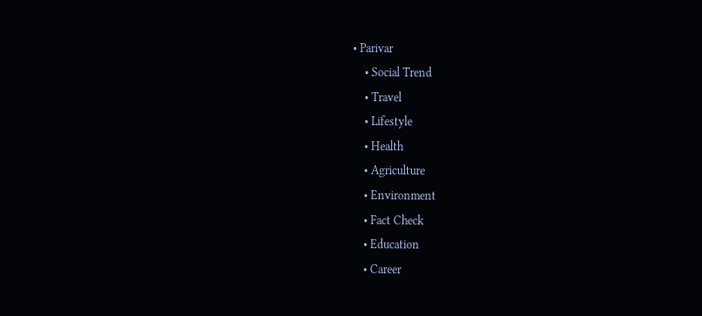• Parivar
    • Social Trend
    • Travel
    • Lifestyle
    • Health
    • Agriculture
    • Environment
    • Fact Check
    • Education
    • Career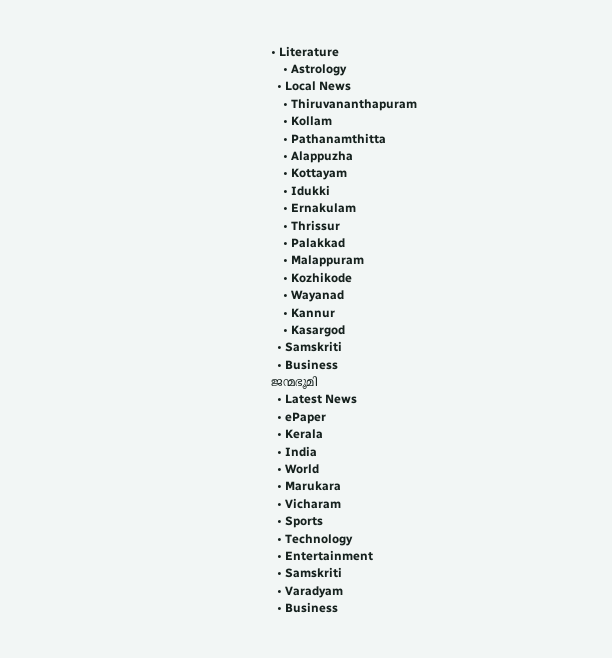• Literature
    • Astrology
  • Local News
    • Thiruvananthapuram
    • Kollam
    • Pathanamthitta
    • Alappuzha
    • Kottayam
    • Idukki
    • Ernakulam
    • Thrissur
    • Palakkad
    • Malappuram
    • Kozhikode
    • Wayanad
    • Kannur
    • Kasargod
  • Samskriti
  • Business
ജന്മഭൂമി
  • Latest News
  • ePaper
  • Kerala
  • India
  • World
  • Marukara
  • Vicharam
  • Sports
  • Technology
  • Entertainment
  • Samskriti
  • Varadyam
  • Business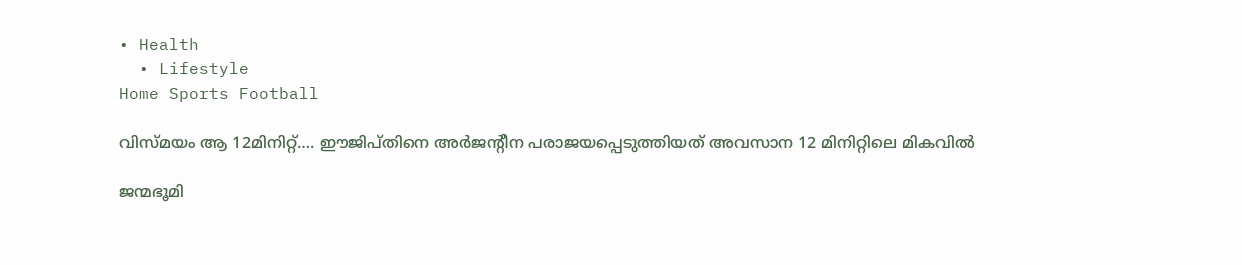• Health
  • Lifestyle
Home Sports Football

വിസ്മയം ആ 12മിനിറ്റ്…. ഈജിപ്തിനെ അര്‍ജന്റീന പരാജയപ്പെടുത്തിയത് അവസാന 12 മിനിറ്റിലെ മികവില്‍

ജന്മഭൂമി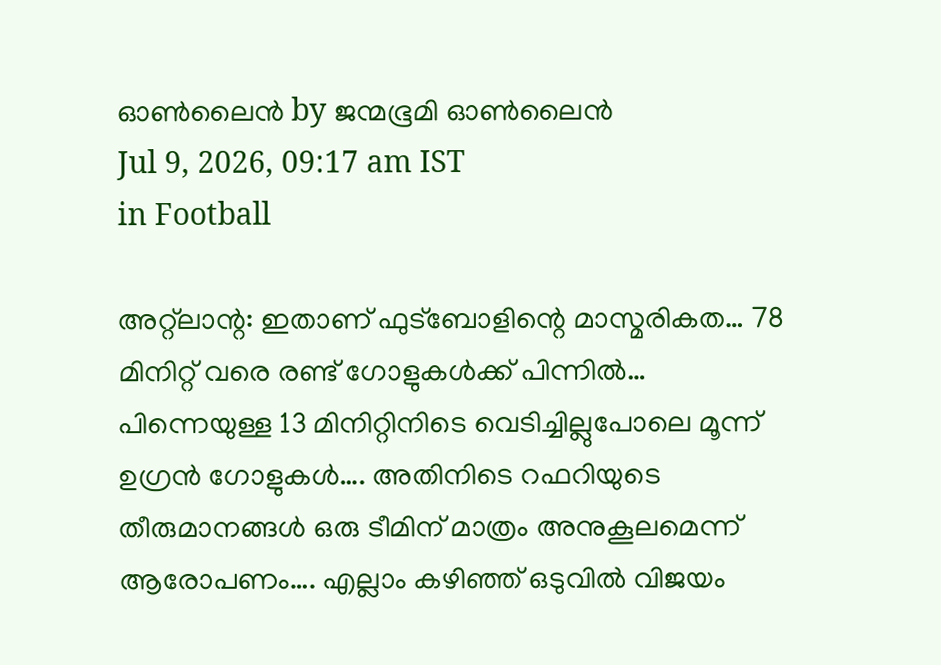ഓണ്‍ലൈന്‍ by ജന്മഭൂമി ഓണ്‍ലൈന്‍
Jul 9, 2026, 09:17 am IST
in Football

അറ്റ്‌ലാന്റ: ഇതാണ് ഫുട്‌ബോളിന്റെ മാസ്മരികത… 78 മിനിറ്റ് വരെ രണ്ട് ഗോളുകള്‍ക്ക് പിന്നില്‍… പിന്നെയുള്ള 13 മിനിറ്റിനിടെ വെടിച്ചില്ലുപോലെ മൂന്ന് ഉഗ്രന്‍ ഗോളുകള്‍…. അതിനിടെ റഫറിയുടെ തീരുമാനങ്ങള്‍ ഒരു ടീമിന് മാത്രം അനുകൂലമെന്ന് ആരോപണം…. എല്ലാം കഴിഞ്ഞ് ഒടുവില്‍ വിജയം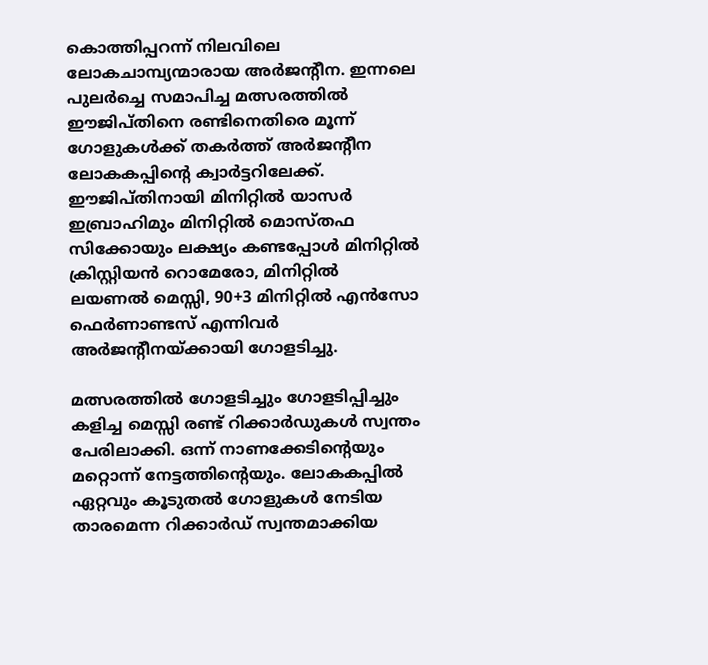കൊത്തിപ്പറന്ന് നിലവിലെ ലോകചാമ്പ്യന്മാരായ അര്‍ജന്റീന. ഇന്നലെ പുലര്‍ച്ചെ സമാപിച്ച മത്സരത്തില്‍ ഈജിപ്തിനെ രണ്ടിനെതിരെ മൂന്ന് ഗോളുകള്‍ക്ക് തകര്‍ത്ത് അര്‍ജന്റീന ലോകകപ്പിന്റെ ക്വാര്‍ട്ടറിലേക്ക്. ഈജിപ്തിനായി മിനിറ്റില്‍ യാസര്‍ ഇബ്രാഹിമും മിനിറ്റില്‍ മൊസ്തഫ സിക്കോയും ലക്ഷ്യം കണ്ടപ്പോള്‍ മിനിറ്റില്‍ ക്രിസ്റ്റിയന്‍ റൊമേരോ, മിനിറ്റില്‍ ലയണല്‍ മെസ്സി, 90+3 മിനിറ്റില്‍ എന്‍സോ ഫെര്‍ണാണ്ടസ് എന്നിവര്‍ അര്‍ജന്റീനയ്‌ക്കായി ഗോളടിച്ചു.

മത്സരത്തില്‍ ഗോളടിച്ചും ഗോളടിപ്പിച്ചും കളിച്ച മെസ്സി രണ്ട് റിക്കാര്‍ഡുകള്‍ സ്വന്തം പേരിലാക്കി. ഒന്ന് നാണക്കേടിന്റെയും മറ്റൊന്ന് നേട്ടത്തിന്റെയും. ലോകകപ്പില്‍ ഏറ്റവും കൂടുതല്‍ ഗോളുകള്‍ നേടിയ താരമെന്ന റിക്കാര്‍ഡ് സ്വന്തമാക്കിയ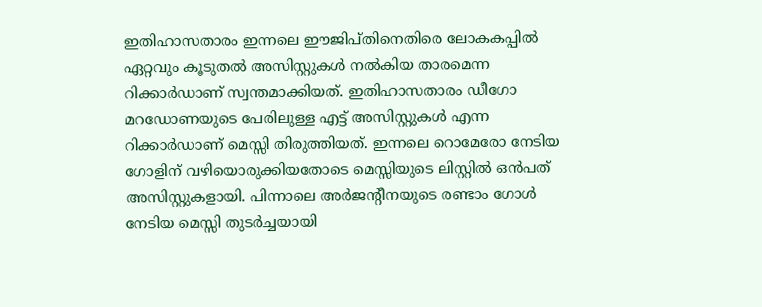ഇതിഹാസതാരം ഇന്നലെ ഈജിപ്തിനെതിരെ ലോകകപ്പില്‍ ഏറ്റവും കൂടുതല്‍ അസിസ്റ്റുകള്‍ നല്‍കിയ താരമെന്ന റിക്കാര്‍ഡാണ് സ്വന്തമാക്കിയത്. ഇതിഹാസതാരം ഡീഗോ മറഡോണയുടെ പേരിലുള്ള എട്ട് അസിസ്റ്റുകള്‍ എന്ന റിക്കാര്‍ഡാണ് മെസ്സി തിരുത്തിയത്. ഇന്നലെ റൊമേരോ നേടിയ ഗോളിന് വഴിയൊരുക്കിയതോടെ മെസ്സിയുടെ ലിസ്റ്റില്‍ ഒന്‍പത് അസിസ്റ്റുകളായി. പിന്നാലെ അര്‍ജന്റീനയുടെ രണ്ടാം ഗോള്‍ നേടിയ മെസ്സി തുടര്‍ച്ചയായി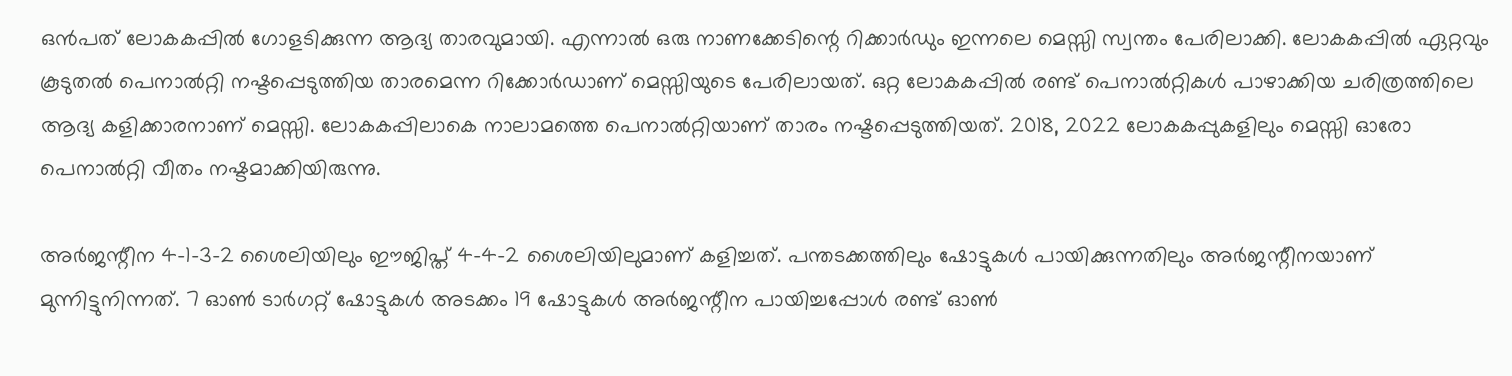ഒന്‍പത് ലോകകപ്പില്‍ ഗോളടിക്കുന്ന ആദ്യ താരവുമായി. എന്നാല്‍ ഒരു നാണക്കേടിന്റെ റിക്കാര്‍ഡും ഇന്നലെ മെസ്സി സ്വന്തം പേരിലാക്കി. ലോകകപ്പില്‍ ഏറ്റവും കൂടുതല്‍ പെനാല്‍റ്റി നഷ്ടപ്പെടുത്തിയ താരമെന്ന റിക്കോര്‍ഡാണ് മെസ്സിയുടെ പേരിലായത്. ഒറ്റ ലോകകപ്പില്‍ രണ്ട് പെനാല്‍റ്റികള്‍ പാഴാക്കിയ ചരിത്രത്തിലെ ആദ്യ കളിക്കാരനാണ് മെസ്സി. ലോകകപ്പിലാകെ നാലാമത്തെ പെനാല്‍റ്റിയാണ് താരം നഷ്ടപ്പെടുത്തിയത്. 2018, 2022 ലോകകപ്പുകളിലും മെസ്സി ഓരോ പെനാല്‍റ്റി വീതം നഷ്ടമാക്കിയിരുന്നു.

അര്‍ജന്റീന 4-1-3-2 ശൈലിയിലും ഈജിപ്ത് 4-4-2 ശൈലിയിലുമാണ് കളിച്ചത്. പന്തടക്കത്തിലും ഷോട്ടുകള്‍ പായിക്കുന്നതിലും അര്‍ജന്റീനയാണ് മുന്നിട്ടുനിന്നത്. 7 ഓണ്‍ ടാര്‍ഗറ്റ് ഷോട്ടുകള്‍ അടക്കം 19 ഷോട്ടുകള്‍ അര്‍ജന്റീന പായിച്ചപ്പോള്‍ രണ്ട് ഓണ്‍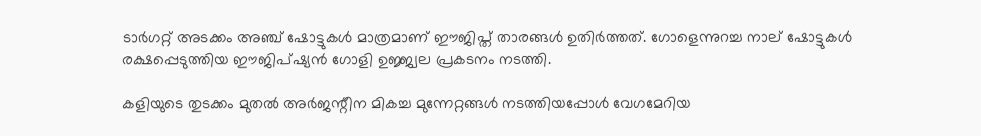ടാര്‍ഗറ്റ് അടക്കം അഞ്ച് ഷോട്ടുകള്‍ മാത്രമാണ് ഈജിപ്ത് താരങ്ങള്‍ ഉതിര്‍ത്തത്. ഗോളെന്നുറച്ച നാല് ഷോട്ടുകള്‍ രക്ഷപ്പെടുത്തിയ ഈജിപ്ഷ്യന്‍ ഗോളി ഉജ്ജ്വല പ്രകടനം നടത്തി.

കളിയുടെ തുടക്കം മുതല്‍ അര്‍ജന്റീന മികച്ച മുന്നേറ്റങ്ങള്‍ നടത്തിയപ്പോള്‍ വേഗമേറിയ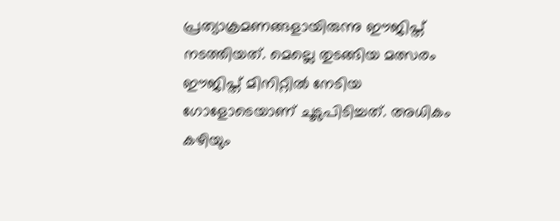പ്രത്യാക്രമണങ്ങളായിരുന്നു ഈജിപ്ത് നടത്തിയത്. മെല്ലെ തുടങ്ങിയ മത്സരം ഈജിപ്ത് മിനിറ്റില്‍ നേടിയ ഗോളോടെയാണ് ചൂടുപിടിച്ചത്. അധികം കഴിയും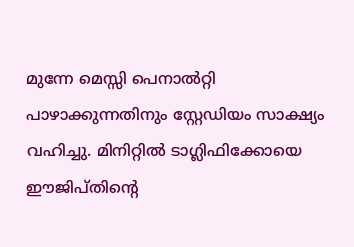മുന്നേ മെസ്സി പെനാല്‍റ്റി പാഴാക്കുന്നതിനും സ്റ്റേഡിയം സാക്ഷ്യം വഹിച്ചു. മിനിറ്റില്‍ ടാഗ്ലിഫിക്കോയെ ഈജിപ്തിന്റെ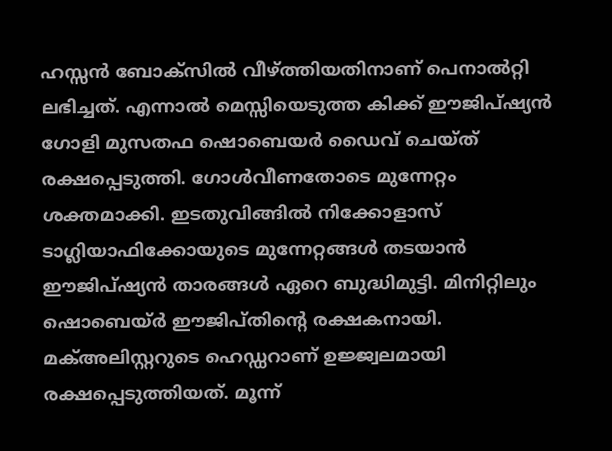ഹസ്സന്‍ ബോക്‌സില്‍ വീഴ്‌ത്തിയതിനാണ് പെനാല്‍റ്റി ലഭിച്ചത്. എന്നാല്‍ മെസ്സിയെടുത്ത കിക്ക് ഈജിപ്ഷ്യന്‍ ഗോളി മുസതഫ ഷൊബെയര്‍ ഡൈവ് ചെയ്ത് രക്ഷപ്പെടുത്തി. ഗോള്‍വീണതോടെ മുന്നേറ്റം ശക്തമാക്കി. ഇടതുവിങ്ങില്‍ നിക്കോളാസ് ടാഗ്ലിയാഫിക്കോയുടെ മുന്നേറ്റങ്ങള്‍ തടയാന്‍ ഈജിപ്ഷ്യന്‍ താരങ്ങള്‍ ഏറെ ബുദ്ധിമുട്ടി. മിനിറ്റിലും ഷൊബെയ്ര്‍ ഈജിപ്തിന്റെ രക്ഷകനായി. മക്അലിസ്റ്ററുടെ ഹെഡ്ഡറാണ് ഉജ്ജ്വലമായി രക്ഷപ്പെടുത്തിയത്. മൂന്ന്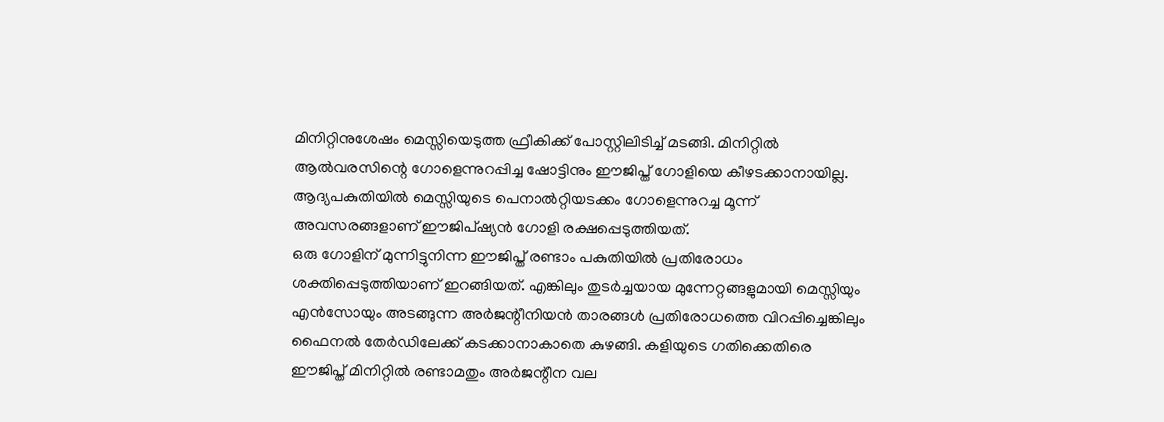മിനിറ്റിനുശേഷം മെസ്സിയെടുത്ത ഫ്രീകിക്ക് പോസ്റ്റിലിടിച്ച് മടങ്ങി. മിനിറ്റില്‍ ആല്‍വരസിന്റെ ഗോളെന്നുറപ്പിച്ച ഷോട്ടിനും ഈജിപ്ത് ഗോളിയെ കീഴടക്കാനായില്ല. ആദ്യപകുതിയില്‍ മെസ്സിയുടെ പെനാല്‍റ്റിയടക്കം ഗോളെന്നുറച്ച മൂന്ന് അവസരങ്ങളാണ് ഈജിപ്ഷ്യന്‍ ഗോളി രക്ഷപ്പെടുത്തിയത്.
ഒരു ഗോളിന് മുന്നിട്ടുനിന്ന ഈജിപ്ത് രണ്ടാം പകുതിയില്‍ പ്രതിരോധം ശക്തിപ്പെടുത്തിയാണ് ഇറങ്ങിയത്. എങ്കിലും തുടര്‍ച്ചയായ മുന്നേറ്റങ്ങളുമായി മെസ്സിയും എന്‍സോയും അടങ്ങുന്ന അര്‍ജന്റീനിയന്‍ താരങ്ങള്‍ പ്രതിരോധത്തെ വിറപ്പിച്ചെങ്കിലും ഫൈനല്‍ തേര്‍ഡിലേക്ക് കടക്കാനാകാതെ കുഴങ്ങി. കളിയുടെ ഗതിക്കെതിരെ ഈജിപ്ത് മിനിറ്റില്‍ രണ്ടാമതും അര്‍ജന്റീന വല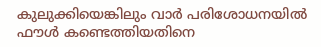കുലുക്കിയെങ്കിലും വാര്‍ പരിശോധനയില്‍ ഫൗള്‍ കണ്ടെത്തിയതിനെ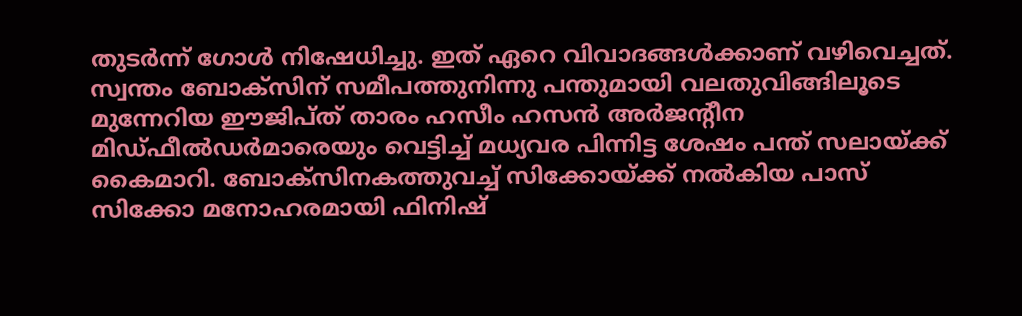തുടര്‍ന്ന് ഗോള്‍ നിഷേധിച്ചു. ഇത് ഏറെ വിവാദങ്ങള്‍ക്കാണ് വഴിവെച്ചത്. സ്വന്തം ബോക്‌സിന് സമീപത്തുനിന്നു പന്തുമായി വലതുവിങ്ങിലൂടെ മുന്നേറിയ ഈജിപ്ത് താരം ഹസീം ഹസന്‍ അര്‍ജന്റീന മിഡ്ഫീല്‍ഡര്‍മാരെയും വെട്ടിച്ച് മധ്യവര പിന്നിട്ട ശേഷം പന്ത് സലായ്‌ക്ക് കൈമാറി. ബോക്‌സിനകത്തുവച്ച് സിക്കോയ്‌ക്ക് നല്‍കിയ പാസ് സിക്കോ മനോഹരമായി ഫിനിഷ്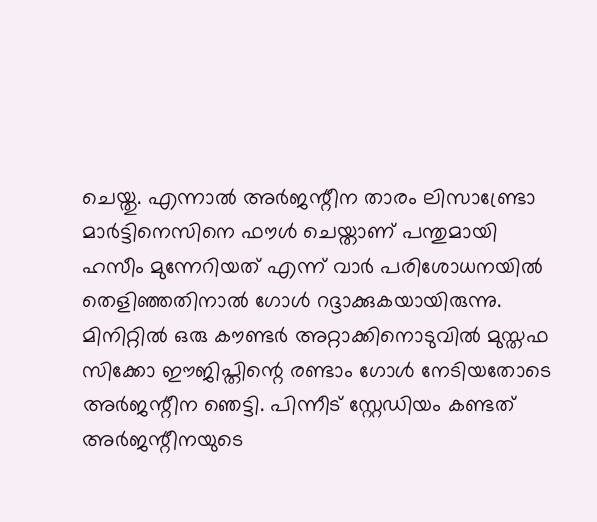ചെയ്തു. എന്നാല്‍ അര്‍ജന്റീന താരം ലിസാണ്ട്രോ മാര്‍ട്ടിനെസിനെ ഫൗള്‍ ചെയ്താണ് പന്തുമായി ഹസീം മുന്നേറിയത് എന്ന് വാര്‍ പരിശോധനയില്‍ തെളിഞ്ഞതിനാല്‍ ഗോള്‍ റദ്ദാക്കുകയായിരുന്നു. മിനിറ്റില്‍ ഒരു കൗണ്ടര്‍ അറ്റാക്കിനൊടുവില്‍ മുസ്തഫ സിക്കോ ഈജിപ്തിന്റെ രണ്ടാം ഗോള്‍ നേടിയതോടെ അര്‍ജന്റീന ഞെട്ടി. പിന്നീട് സ്റ്റേഡിയം കണ്ടത് അര്‍ജന്റീനയുടെ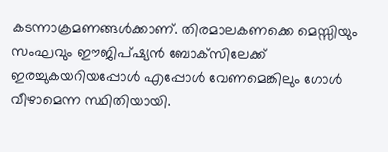കടന്നാക്രമണങ്ങള്‍ക്കാണ്. തിരമാലകണക്കെ മെസ്സിയും സംഘവും ഈജിപ്ഷ്യന്‍ ബോക്‌സിലേക്ക് ഇരച്ചുകയറിയപ്പോള്‍ എപ്പോള്‍ വേണമെങ്കിലും ഗോള്‍ വീഴാമെന്ന സ്ഥിതിയായി.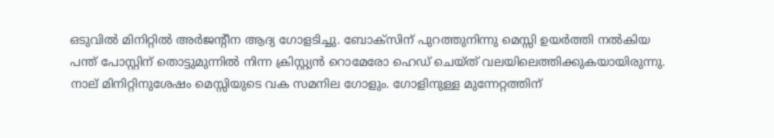ഒടുവില്‍ മിനിറ്റില്‍ അര്‍ജന്റീന ആദ്യ ഗോളടിച്ചു. ബോക്‌സിന് പുറത്തുനിന്നു മെസ്സി ഉയര്‍ത്തി നല്‍കിയ പന്ത് പോസ്റ്റിന് തൊട്ടുമുന്നില്‍ നിന്ന ക്രിസ്റ്റ്യന്‍ റൊമേരോ ഹെഡ് ചെയ്ത് വലയിലെത്തിക്കുകയായിരുന്നു.
നാല് മിനിറ്റിനുശേഷം മെസ്സിയുടെ വക സമനില ഗോളും. ഗോളിനുള്ള മുന്നേറ്റത്തിന്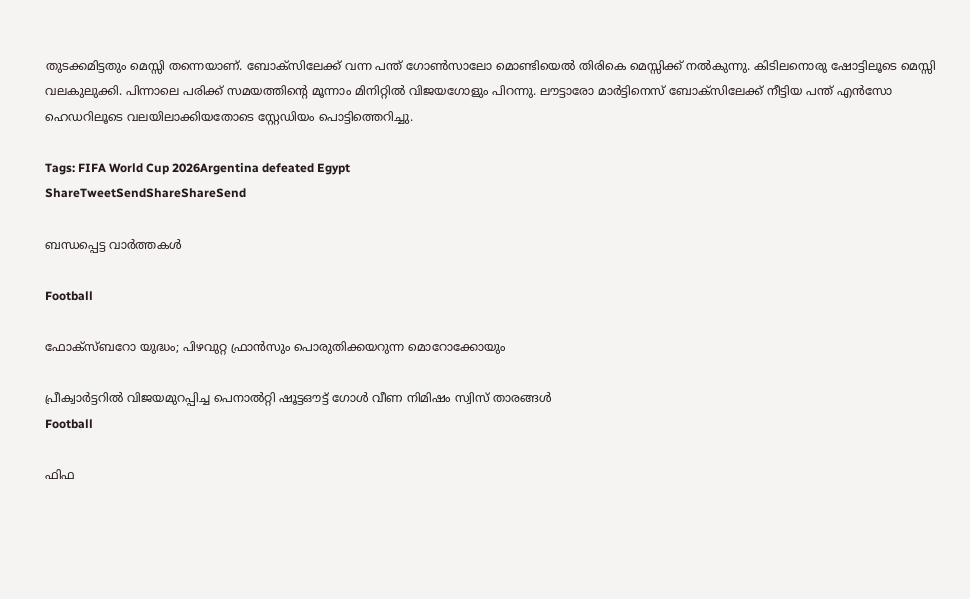തുടക്കമിട്ടതും മെസ്സി തന്നെയാണ്. ബോക്സിലേക്ക് വന്ന പന്ത് ഗോണ്‍സാലോ മൊണ്ടിയെല്‍ തിരികെ മെസ്സിക്ക് നല്‍കുന്നു. കിടിലനൊരു ഷോട്ടിലൂടെ മെസ്സി വലകുലുക്കി. പിന്നാലെ പരിക്ക് സമയത്തിന്റെ മൂന്നാം മിനിറ്റില്‍ വിജയഗോളും പിറന്നു. ലൗട്ടാരോ മാര്‍ട്ടിനെസ് ബോക്സിലേക്ക് നീട്ടിയ പന്ത് എന്‍സോ ഹെഡറിലൂടെ വലയിലാക്കിയതോടെ സ്റ്റേഡിയം പൊട്ടിത്തെറിച്ചു.

Tags: FIFA World Cup 2026Argentina defeated Egypt
ShareTweetSendShareShareSend

ബന്ധപ്പെട്ട വാര്‍ത്തകള്‍

Football

ഫോക്‌സ്ബറോ യുദ്ധം; പിഴവുറ്റ ഫ്രാന്‍സും പൊരുതിക്കയറുന്ന മൊറോക്കോയും

പ്രീക്വാര്‍ട്ടറില്‍ വിജയമുറപ്പിച്ച പെനാല്‍റ്റി ഷൂട്ടഔട്ട് ഗോള്‍ വീണ നിമിഷം സ്വിസ് താരങ്ങള്‍
Football

ഫിഫ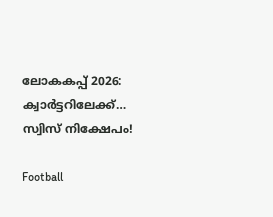ലോകകപ്പ് 2026: ക്വാര്‍ട്ടറിലേക്ക്… സ്വിസ് നിക്ഷേപം!

Football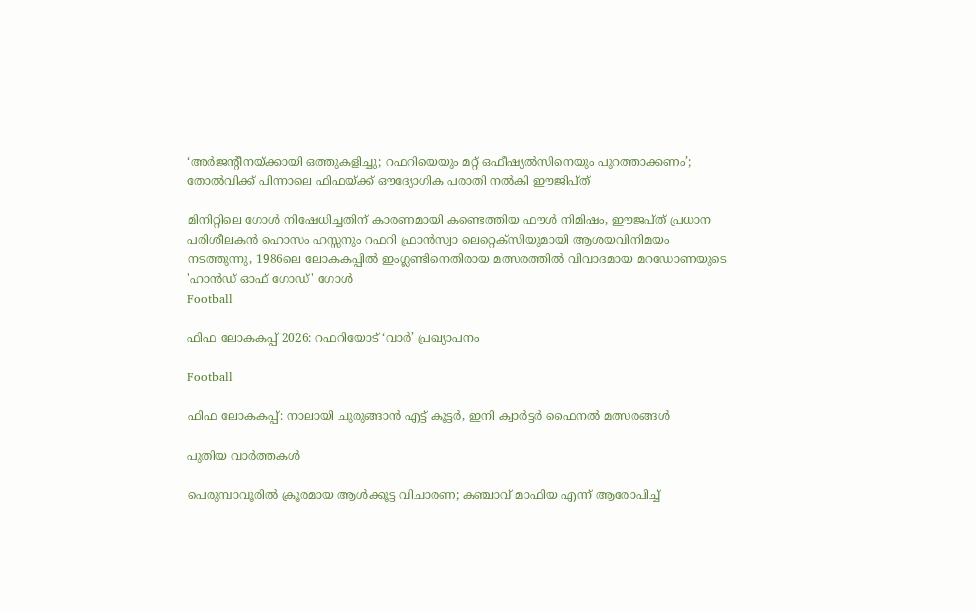‘അർജന്റീനയ്‌ക്കായി ഒത്തുകളിച്ചു; റഫറിയെയും മറ്റ്‌ ഒഫീഷ്യൽസിനെയും പുറത്താക്കണം’; തോല്‍വിക്ക്‌ പിന്നാലെ ഫിഫയ്‌ക്ക്‌ ഔദ്യോഗിക പരാതി നൽകി ഈജിപ്ത്

മിനിറ്റിലെ ഗോള്‍ നിഷേധിച്ചതിന് കാരണമായി കണ്ടെത്തിയ ഫൗള്‍ നിമിഷം, ഈജപ്ത് പ്രധാന പരിശീലകന്‍ ഹൊസം ഹസ്സനും റഫറി ഫ്രാന്‍സ്വാ ലെറ്റെക്സിയുമായി ആശയവിനിമയം നടത്തുന്നു, 1986ലെ ലോകകപ്പില്‍ ഇംഗ്ലണ്ടിനെതിരായ മത്സരത്തില്‍ വിവാദമായ മറഡോണയുടെ 'ഹാന്‍ഡ് ഓഫ് ഗോഡ്' ഗോള്‍
Football

ഫിഫ ലോകകപ്പ് 2026: റഫറിയോട് ‘വാര്‍’ പ്രഖ്യാപനം

Football

ഫിഫ ലോകകപ്പ്: നാലായി ചുരുങ്ങാന്‍ എട്ട് കൂട്ടര്‍, ഇനി ക്വാര്‍ട്ടര്‍ ഫൈനല്‍ മത്സരങ്ങള്‍

പുതിയ വാര്‍ത്തകള്‍

പെരുമ്പാവൂരിൽ ക്രൂരമായ ആൾക്കൂട്ട വിചാരണ; കഞ്ചാവ് മാഫിയ എന്ന് ആരോപിച്ച്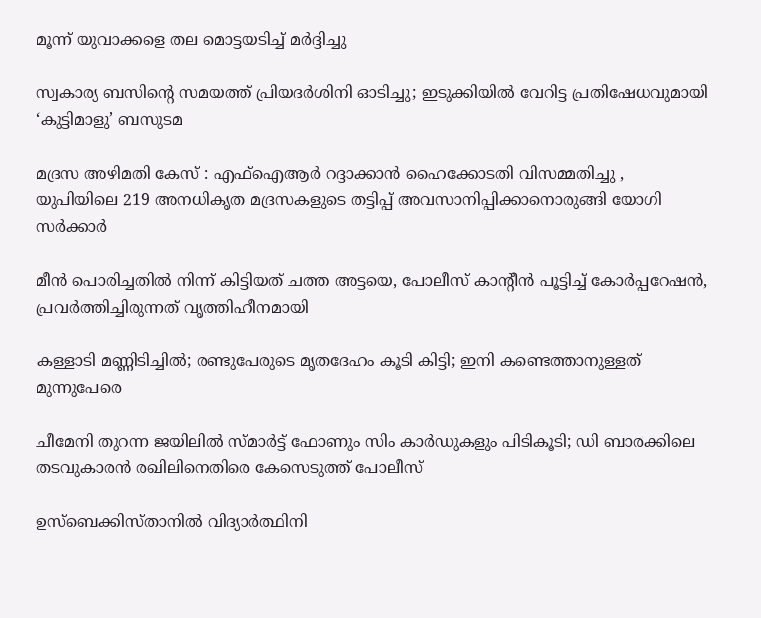മൂന്ന് യുവാക്കളെ തല മൊട്ടയടിച്ച് മർദ്ദിച്ചു

സ്വകാര്യ ബസിന്റെ സമയത്ത് പ്രിയദർശിനി ഓടിച്ചു; ഇടുക്കിയിൽ വേറിട്ട പ്രതിഷേധവുമായി ‘കുട്ടിമാളു’ ബസുടമ

മദ്രസ അഴിമതി കേസ് : എഫ്‌ഐആർ റദ്ദാക്കാൻ ഹൈക്കോടതി വിസമ്മതിച്ചു , യുപിയിലെ 219 അനധികൃത മദ്രസകളുടെ തട്ടിപ്പ് അവസാനിപ്പിക്കാനൊരുങ്ങി യോഗി സർക്കാർ

മീൻ പൊരിച്ചതിൽ നിന്ന് കിട്ടിയത് ചത്ത അട്ടയെ, പോലീസ് കാന്റീന്‍ പൂട്ടിച്ച് കോര്‍പ്പറേഷന്‍, പ്രവര്‍ത്തിച്ചിരുന്നത് വൃത്തിഹീനമായി

കള്ളാടി മണ്ണിടിച്ചിൽ; രണ്ടുപേരുടെ മൃതദേഹം കൂടി കിട്ടി; ഇനി കണ്ടെത്താനുള്ളത് മുന്നുപേരെ

ചീമേനി തുറന്ന ജയിലിൽ സ്മാർട്ട് ഫോണും സിം കാർഡുകളും പിടികൂടി; ഡി ബാരക്കിലെ തടവുകാരൻ രഖിലിനെതിരെ കേസെടുത്ത് പോലീസ്

ഉസ്‌ബെക്കിസ്താനിൽ വിദ്യാർത്ഥിനി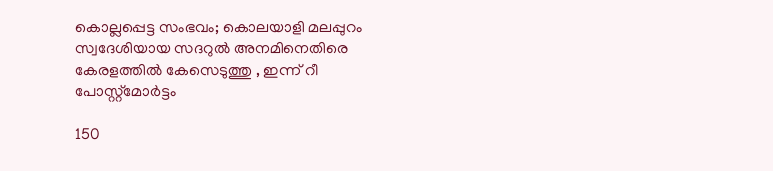കൊല്ലപ്പെട്ട സംഭവം; കൊലയാളി മലപ്പുറം സ്വദേശിയായ സദറുല്‍ അനമിനെതിരെ കേരളത്തിൽ കേസെടുത്തു , ഇന്ന് റീ പോസ്റ്റ്മോർട്ടം

150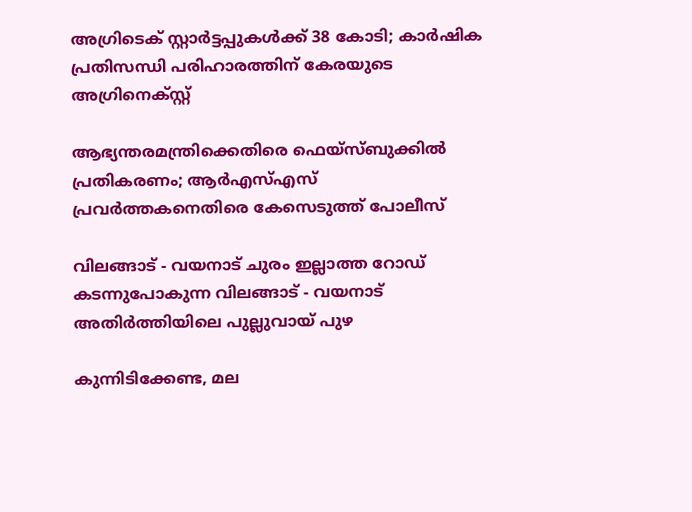അഗ്രിടെക് സ്റ്റാര്‍ട്ടപ്പുകള്‍ക്ക് 38 കോടി; കാര്‍ഷിക പ്രതിസന്ധി പരിഹാരത്തിന് കേരയുടെ അഗ്രിനെക്സ്റ്റ്

ആഭ്യന്തരമന്ത്രിക്കെതിരെ ഫെയ്‌സ്ബുക്കിൽ പ്രതികരണം; ആർഎസ്എസ് പ്രവർത്തകനെതിരെ കേസെടുത്ത് പോലീസ്

വിലങ്ങാട് - വയനാട് ചുരം ഇല്ലാത്ത റോഡ് കടന്നുപോകുന്ന വിലങ്ങാട് - വയനാട് അതിര്‍ത്തിയിലെ പുല്ലുവായ് പുഴ

കുന്നിടിക്കേണ്ട, മല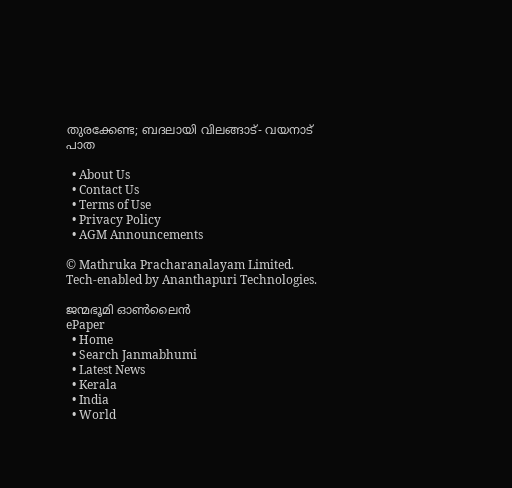തുരക്കേണ്ട; ബദലായി വിലങ്ങാട്- വയനാട് പാത

  • About Us
  • Contact Us
  • Terms of Use
  • Privacy Policy
  • AGM Announcements

© Mathruka Pracharanalayam Limited.
Tech-enabled by Ananthapuri Technologies.

ജന്മഭൂമി ഓണ്‍ലൈന്‍
ePaper
  • Home
  • Search Janmabhumi
  • Latest News
  • Kerala
  • India
  • World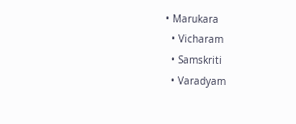• Marukara
  • Vicharam
  • Samskriti
  • Varadyam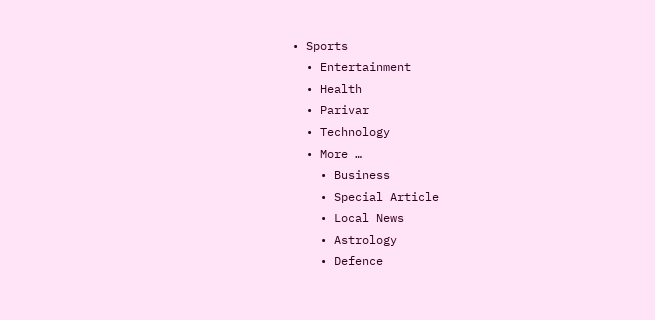• Sports
  • Entertainment
  • Health
  • Parivar
  • Technology
  • More …
    • Business
    • Special Article
    • Local News
    • Astrology
    • Defence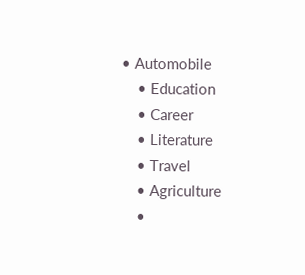• Automobile
    • Education
    • Career
    • Literature
    • Travel
    • Agriculture
    •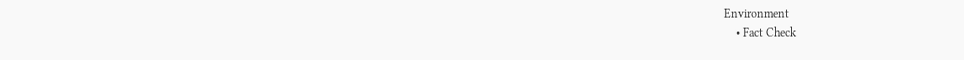Environment
    • Fact Check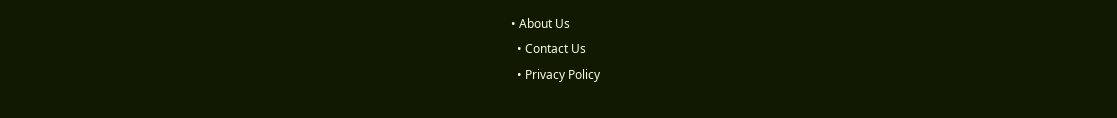• About Us
  • Contact Us
  • Privacy Policy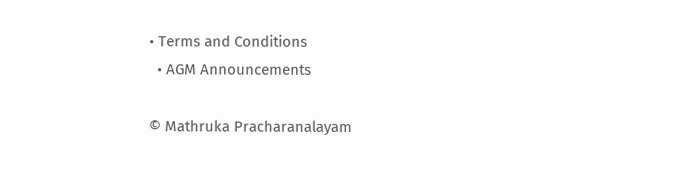• Terms and Conditions
  • AGM Announcements

© Mathruka Pracharanalayam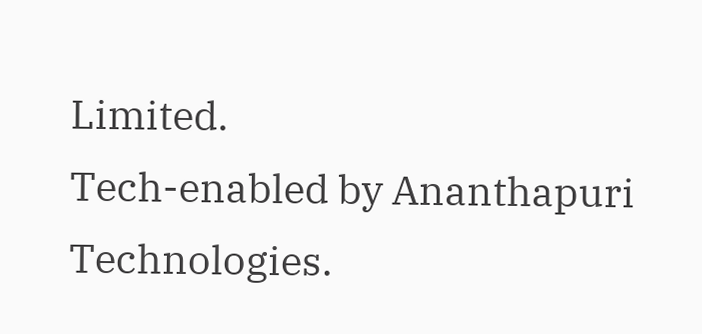Limited.
Tech-enabled by Ananthapuri Technologies.